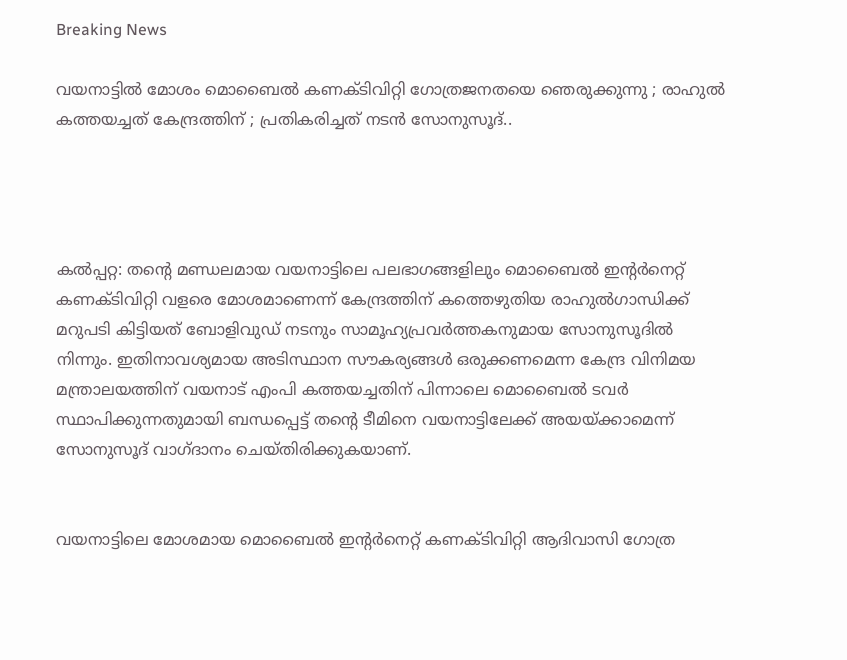Breaking News

വയനാട്ടില്‍ മോശം മൊബൈല്‍ കണക്ടിവിറ്റി ഗോത്രജനതയെ ഞെരുക്കുന്നു ; രാഹുല്‍ കത്തയച്ചത് കേന്ദ്രത്തിന് ; പ്രതികരിച്ചത് നടന്‍ സോനുസൂദ്..




കല്‍പ്പറ്റ: തന്റെ മണ്ഡലമായ വയനാട്ടിലെ പലഭാഗങ്ങളിലും മൊബൈല്‍ ഇന്റര്‍നെറ്റ് കണക്ടിവിറ്റി വളരെ മോശമാണെന്ന് കേന്ദ്രത്തിന് കത്തെഴുതിയ രാഹുല്‍ഗാന്ധിക്ക് മറുപടി കിട്ടിയത് ബോളിവുഡ് നടനും സാമൂഹ്യപ്രവര്‍ത്തകനുമായ സോനുസൂദില്‍ നിന്നും. ഇതിനാവശ്യമായ അടിസ്ഥാന സൗകര്യങ്ങള്‍ ഒരുക്കണമെന്ന കേന്ദ്ര വിനിമയ മന്ത്രാലയത്തിന് വയനാട് എംപി കത്തയച്ചതിന് പിന്നാലെ മൊബൈല്‍ ടവര്‍ സ്ഥാപിക്കുന്നതുമായി ബന്ധപ്പെട്ട് തന്റെ ടീമിനെ വയനാട്ടിലേക്ക് അയയ്ക്കാമെന്ന് സോനുസൂദ് വാഗ്ദാനം ചെയ്തിരിക്കുകയാണ്.


വയനാട്ടിലെ മോശമായ മൊബൈല്‍ ഇന്റര്‍നെറ്റ് കണക്ടിവിറ്റി ആദിവാസി ഗോത്ര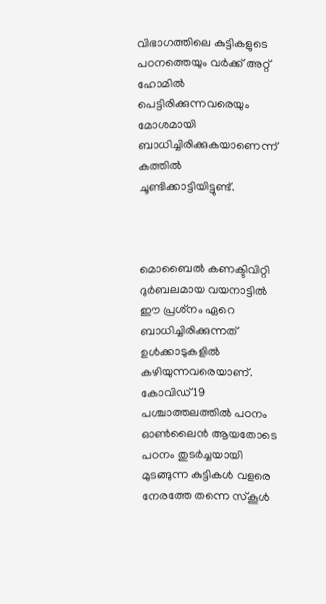വിഭാഗത്തിലെ കുട്ടികളുടെ പഠനത്തെയും വര്‍ക്ക് അറ്റ് ഹോമില്‍ പെട്ടിരിക്കുന്നവരെയും മോശമായി ബാധിച്ചിരിക്കുകയാണെന്ന് കത്തില്‍ ചൂണ്ടിക്കാട്ടിയിട്ടുണ്ട്.



മൊബൈല്‍ കണക്ടിവിറ്റി ദുര്‍ബലമായ വയനാട്ടില്‍ ഈ പ്രശ്‌നം ഏറെ ബാധിച്ചിരിക്കുന്നത് ഉള്‍ക്കാടുകളില്‍ കഴിയുന്നവരെയാണ്. കോവിഡ് 19 പശ്ചാത്തലത്തില്‍ പഠനം ഓണ്‍ലൈന്‍ ആയതോടെ പഠനം തുടര്‍ച്ചയായി മുടങ്ങുന്ന കുട്ടികള്‍ വളരെ നേരത്തേ തന്നെ സ്‌കൂള്‍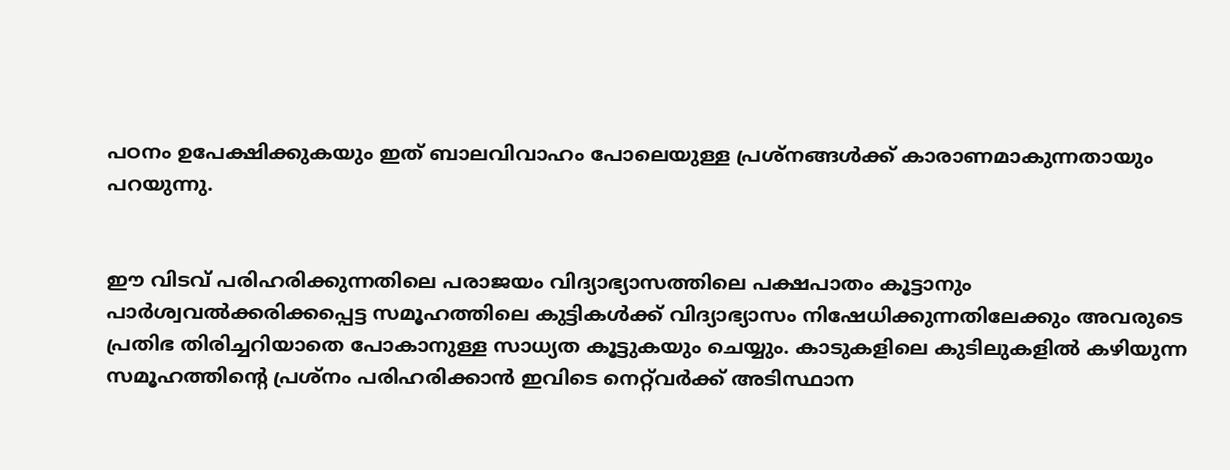പഠനം ഉപേക്ഷിക്കുകയും ഇത് ബാലവിവാഹം പോലെയുള്ള പ്രശ്‌നങ്ങള്‍ക്ക് കാരാണമാകുന്നതായും പറയുന്നു.


ഈ വിടവ് പരിഹരിക്കുന്നതിലെ പരാജയം വിദ്യാഭ്യാസത്തിലെ പക്ഷപാതം കൂട്ടാനും പാര്‍ശ്വവല്‍ക്കരിക്കപ്പെട്ട സമൂഹത്തിലെ കുട്ടികള്‍ക്ക് വിദ്യാഭ്യാസം നിഷേധിക്കുന്നതിലേക്കും അവരുടെ പ്രതിഭ തിരിച്ചറിയാതെ പോകാനുള്ള സാധ്യത കൂട്ടുകയും ചെയ്യും. കാടുകളിലെ കുടിലുകളില്‍ കഴിയുന്ന സമൂഹത്തിന്റെ പ്രശ്‌നം പരിഹരിക്കാന്‍ ഇവിടെ നെറ്റ്‌വര്‍ക്ക് അടിസ്ഥാന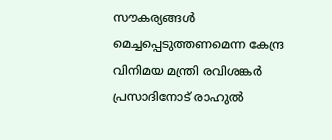സൗകര്യങ്ങള്‍ മെച്ചപ്പെടുത്തണമെന്ന കേന്ദ്ര വിനിമയ മന്ത്രി രവിശങ്കര്‍ പ്രസാദിനോട് രാഹുല്‍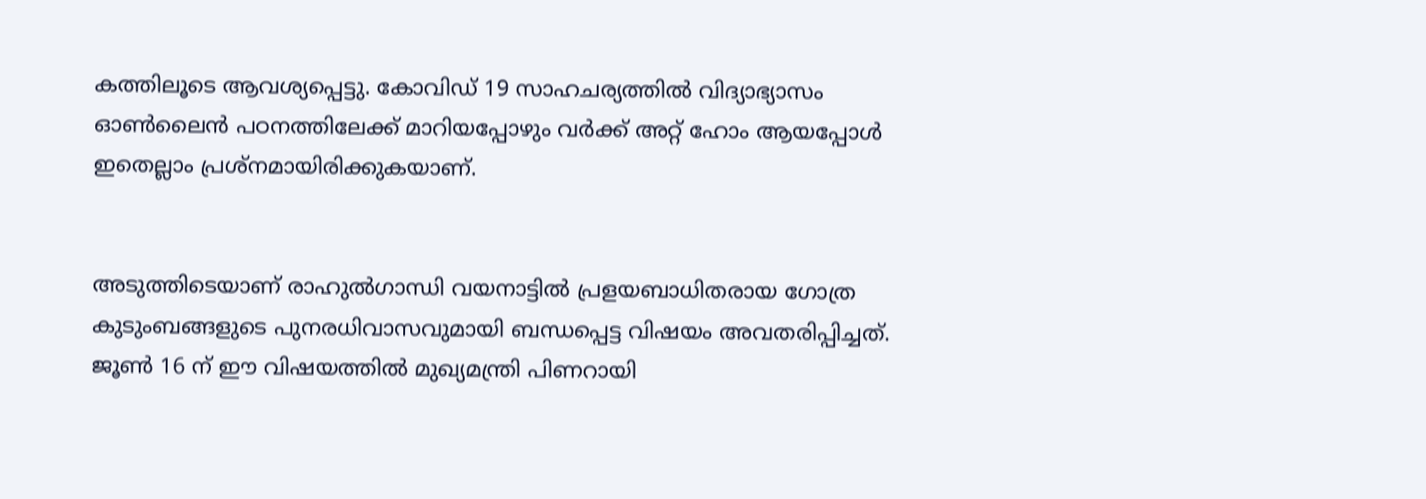കത്തിലൂടെ ആവശ്യപ്പെട്ടു. കോവിഡ് 19 സാഹചര്യത്തില്‍ വിദ്യാഭ്യാസം ഓണ്‍ലൈന്‍ പഠനത്തിലേക്ക് മാറിയപ്പോഴും വര്‍ക്ക് അറ്റ് ഹോം ആയപ്പോള്‍ ഇതെല്ലാം പ്രശ്‌നമായിരിക്കുകയാണ്.


അടുത്തിടെയാണ് രാഹുല്‍ഗാന്ധി വയനാട്ടില്‍ പ്രളയബാധിതരായ ഗോത്ര കുടുംബങ്ങളുടെ പുനരധിവാസവുമായി ബന്ധപ്പെട്ട വിഷയം അവതരിപ്പിച്ചത്. ജൂണ്‍ 16 ന് ഈ വിഷയത്തില്‍ മുഖ്യമന്ത്രി പിണറായി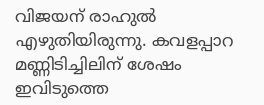വിജയന് രാഹുല്‍ എഴുതിയിരുന്നു. കവളപ്പാറ മണ്ണിടിച്ചിലിന് ശേഷം ഇവിടുത്തെ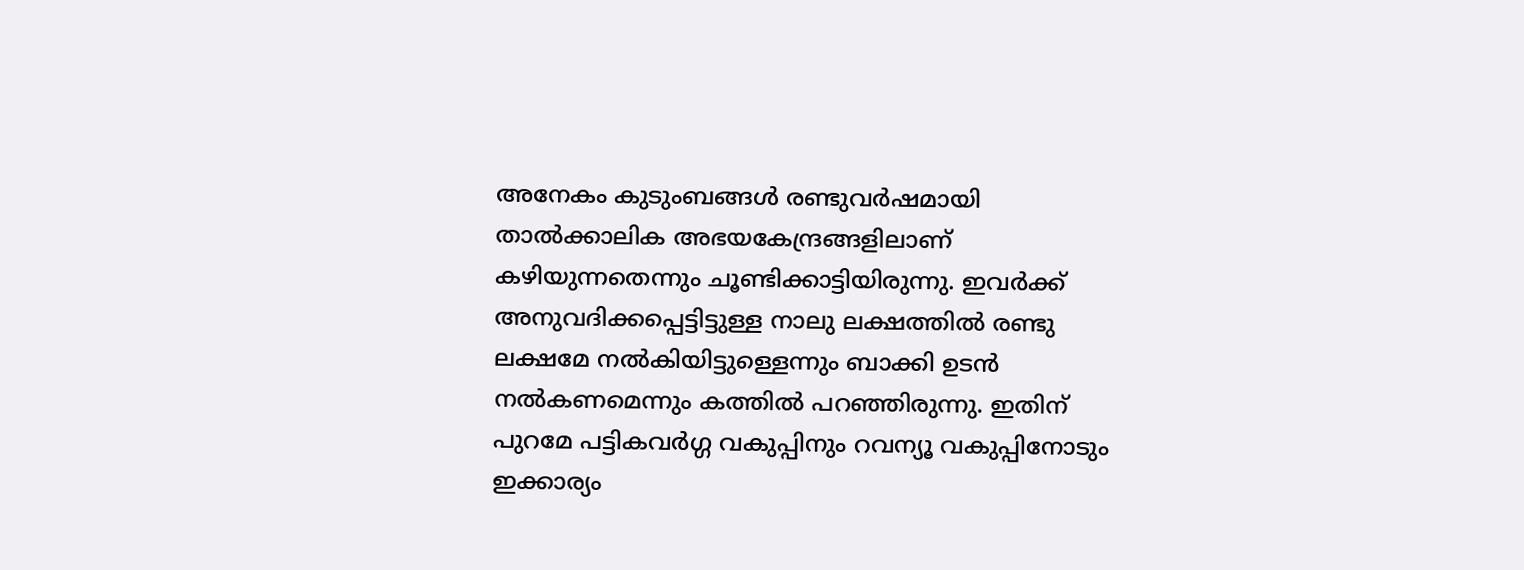അനേകം കുടുംബങ്ങള്‍ രണ്ടുവര്‍ഷമായി താല്‍ക്കാലിക അഭയകേന്ദ്രങ്ങളിലാണ് കഴിയുന്നതെന്നും ചൂണ്ടിക്കാട്ടിയിരുന്നു. ഇവര്‍ക്ക് അനുവദിക്കപ്പെട്ടിട്ടുള്ള നാലു ലക്ഷത്തില്‍ രണ്ടു ലക്ഷമേ നല്‍കിയിട്ടുള്ളെന്നും ബാക്കി ഉടന്‍ നല്‍കണമെന്നും കത്തില്‍ പറഞ്ഞിരുന്നു. ഇതിന് പുറമേ പട്ടികവര്‍ഗ്ഗ വകുപ്പിനും റവന്യൂ വകുപ്പിനോടും ഇക്കാര്യം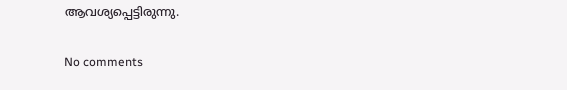ആവശ്യപ്പെട്ടിരുന്നു.

No comments